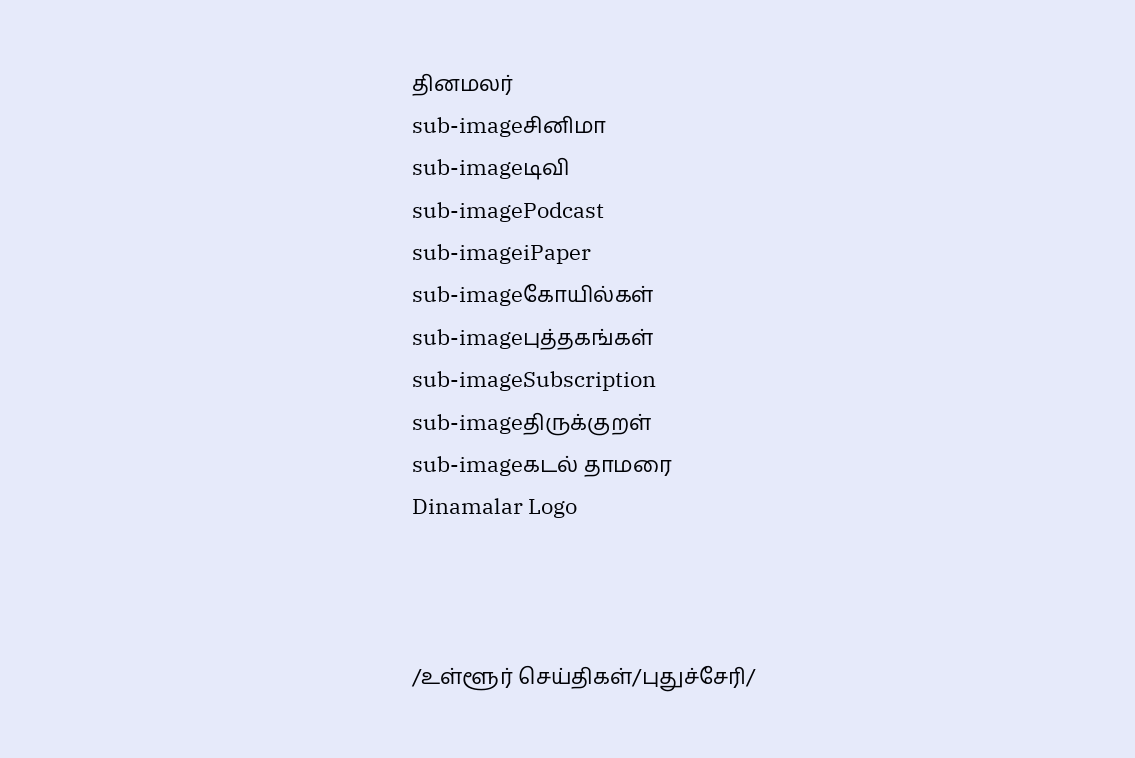தினமலர்
sub-imageசினிமா
sub-imageடிவி
sub-imagePodcast
sub-imageiPaper
sub-imageகோயில்கள்
sub-imageபுத்தகங்கள்
sub-imageSubscription
sub-imageதிருக்குறள்
sub-imageகடல் தாமரை
Dinamalar Logo



/உள்ளூர் செய்திகள்/புதுச்சேரி/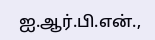ஐ.ஆர்.பி.என்.,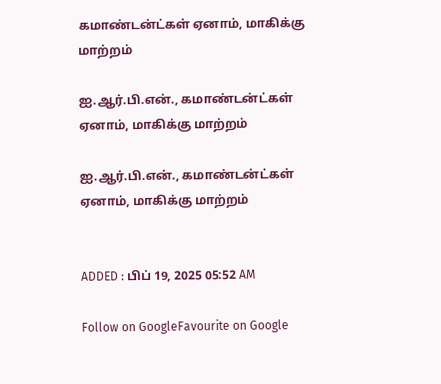கமாண்டன்ட்கள் ஏனாம், மாகிக்கு மாற்றம்

ஐ.ஆர்.பி.என்., கமாண்டன்ட்கள் ஏனாம், மாகிக்கு மாற்றம்

ஐ.ஆர்.பி.என்., கமாண்டன்ட்கள் ஏனாம், மாகிக்கு மாற்றம்


ADDED : பிப் 19, 2025 05:52 AM

Follow on GoogleFavourite on Google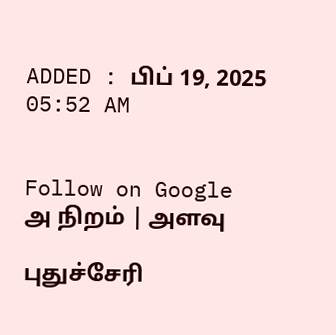ADDED : பிப் 19, 2025 05:52 AM


Follow on Google
அ நிறம் | அளவு

புதுச்சேரி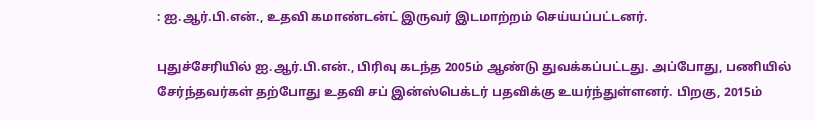: ஐ.ஆர்.பி.என்., உதவி கமாண்டன்ட் இருவர் இடமாற்றம் செய்யப்பட்டனர்.

புதுச்சேரியில் ஐ.ஆர்.பி.என்., பிரிவு கடந்த 2005ம் ஆண்டு துவக்கப்பட்டது. அப்போது, பணியில் சேர்ந்தவர்கள் தற்போது உதவி சப் இன்ஸ்பெக்டர் பதவிக்கு உயர்ந்துள்ளனர். பிறகு, 2015ம்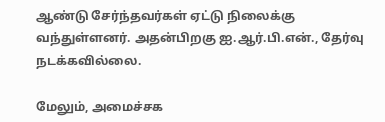ஆண்டு சேர்ந்தவர்கள் ஏட்டு நிலைக்கு வந்துள்ளனர். அதன்பிறகு ஐ.ஆர்.பி.என்., தேர்வு நடக்கவில்லை.

மேலும், அமைச்சக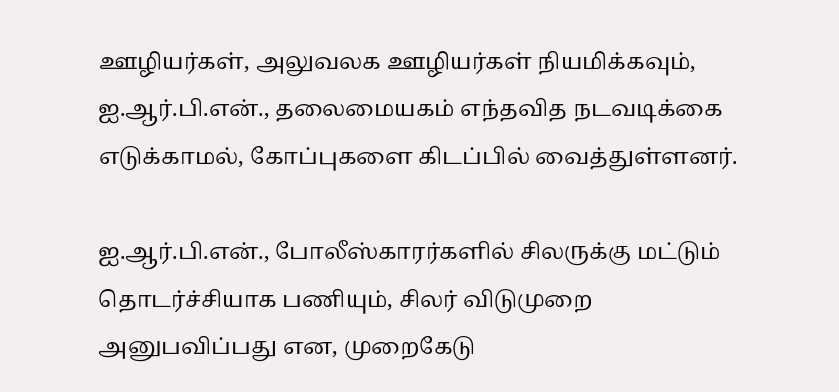ஊழியர்கள், அலுவலக ஊழியர்கள் நியமிக்கவும், ஐ.ஆர்.பி.என்., தலைமையகம் எந்தவித நடவடிக்கை எடுக்காமல், கோப்புகளை கிடப்பில் வைத்துள்ளனர்.

ஐ.ஆர்.பி.என்., போலீஸ்காரர்களில் சிலருக்கு மட்டும் தொடர்ச்சியாக பணியும், சிலர் விடுமுறை அனுபவிப்பது என, முறைகேடு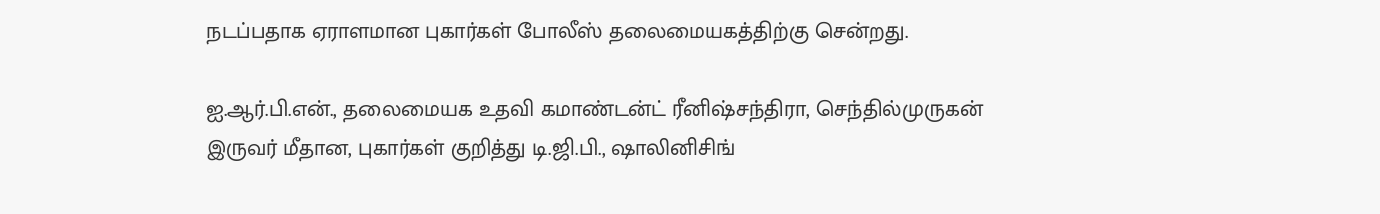நடப்பதாக ஏராளமான புகார்கள் போலீஸ் தலைமையகத்திற்கு சென்றது.

ஐ.ஆர்.பி.என்., தலைமையக உதவி கமாண்டன்ட் ரீனிஷ்சந்திரா, செந்தில்முருகன் இருவர் மீதான, புகார்கள் குறித்து டி.ஜி.பி., ஷாலினிசிங்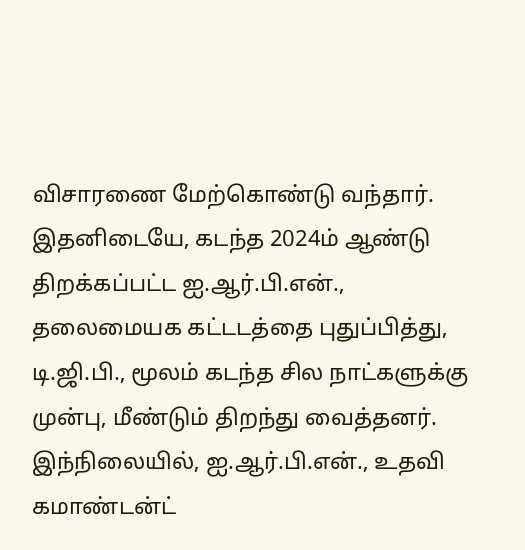விசாரணை மேற்கொண்டு வந்தார். இதனிடையே, கடந்த 2024ம் ஆண்டு திறக்கப்பட்ட ஐ.ஆர்.பி.என்., தலைமையக கட்டடத்தை புதுப்பித்து, டி.ஜி.பி., மூலம் கடந்த சில நாட்களுக்கு முன்பு, மீண்டும் திறந்து வைத்தனர். இந்நிலையில், ஐ.ஆர்.பி.என்., உதவி கமாண்டன்ட்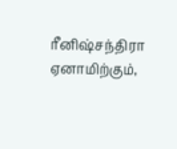ரீனிஷ்சந்திரா ஏனாமிற்கும்,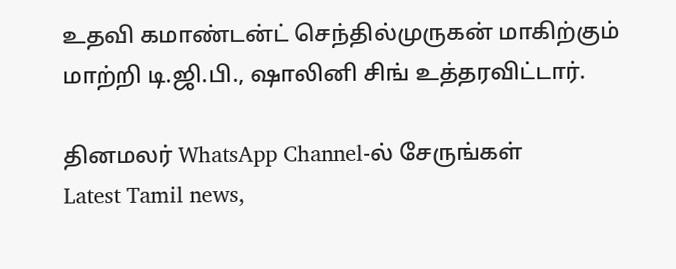உதவி கமாண்டன்ட் செந்தில்முருகன் மாகிற்கும் மாற்றி டி.ஜி.பி., ஷாலினி சிங் உத்தரவிட்டார்.

தினமலர் WhatsApp Channel-ல் சேருங்கள்
Latest Tamil news,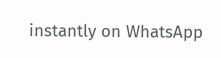instantly on WhatsApp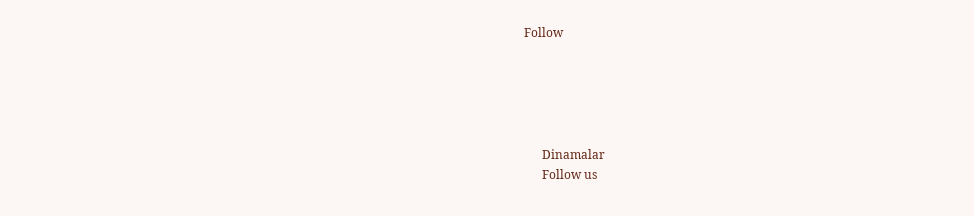Follow





      Dinamalar
      Follow us